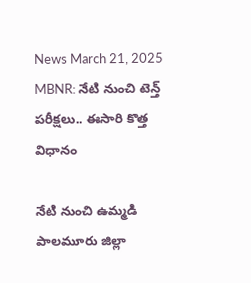News March 21, 2025
MBNR: నేటి నుంచి టెన్త్ పరీక్షలు.. ఈసారి కొత్త విధానం

నేటి నుంచి ఉమ్మడి పాలమూరు జిల్లా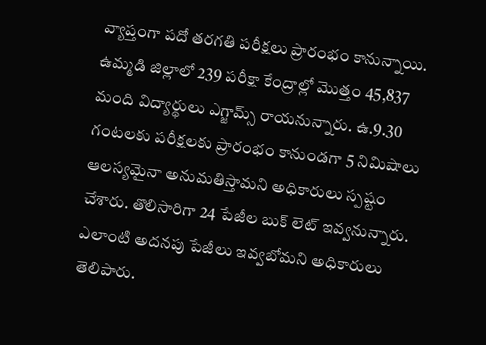వ్యాప్తంగా పదో తరగతి పరీక్షలు ప్రారంభం కానున్నాయి. ఉమ్మడి జిల్లాలో 239 పరీక్షా కేంద్రాల్లో మొత్తం 45,837 మంది విద్యార్థులు ఎగ్జామ్స్ రాయనున్నారు. ఉ.9.30 గంటలకు పరీక్షలకు ప్రారంభం కానుండగా 5 నిమిషాలు ఆలస్యమైనా అనుమతిస్తామని అధికారులు స్పష్టం చేశారు. తొలిసారిగా 24 పేజీల బుక్ లెట్ ఇవ్వనున్నారు. ఎలాంటి అదనపు పేజీలు ఇవ్వబోమని అధికారులు తెలిపారు.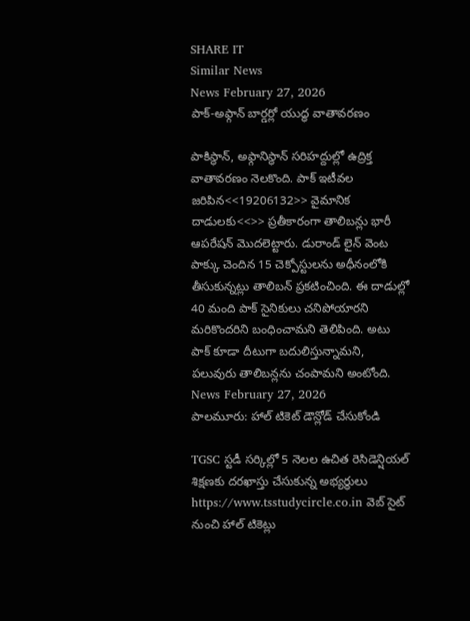SHARE IT
Similar News
News February 27, 2026
పాక్-అఫ్గాన్ బార్డర్లో యుద్ధ వాతావరణం

పాకిస్థాన్, అఫ్గానిస్థాన్ సరిహద్దుల్లో ఉద్రిక్త వాతావరణం నెలకొంది. పాక్ ఇటీవల జరిపిన<<19206132>> వైమానిక దాడులకు<<>> ప్రతీకారంగా తాలిబన్లు భారీ ఆపరేషన్ మొదలెట్టారు. డురాండ్ లైన్ వెంట పాక్కు చెందిన 15 చెక్పోస్టులను అధీనంలోకి తీసుకున్నట్లు తాలిబన్ ప్రకటించింది. ఈ దాడుల్లో 40 మంది పాక్ సైనికులు చనిపోయారని మరికొందరిని బంధించామని తెలిపింది. అటు పాక్ కూడా దీటుగా బదులిస్తున్నామని, పలువురు తాలిబన్లను చంపామని అంటోంది.
News February 27, 2026
పాలమూరు: హాల్ టికెట్ డౌన్లోడ్ చేసుకోండి

TGSC స్టడీ సర్కిల్లో 5 నెలల ఉచిత రెసిడెన్షియల్ శిక్షణకు దరఖాస్తు చేసుకున్న అభ్యర్థులు https://www.tsstudycircle.co.in వెబ్ సైట్ నుంచి హాల్ టికెట్లు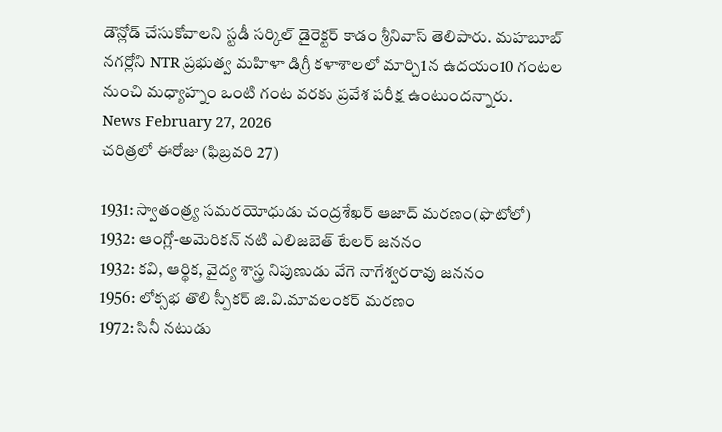డౌన్లోడ్ చేసుకోవాలని స్టడీ సర్కిల్ డైరెక్టర్ కాడం శ్రీనివాస్ తెలిపారు. మహబూబ్ నగర్లోని NTR ప్రభుత్వ మహిళా డిగ్రీ కళాశాలలో మార్చి1న ఉదయం10 గంటల నుంచి మధ్యాహ్నం ఒంటి గంట వరకు ప్రవేశ పరీక్ష ఉంటుందన్నారు.
News February 27, 2026
చరిత్రలో ఈరోజు (ఫిబ్రవరి 27)

1931: స్వాతంత్ర్య సమరయోధుడు చంద్రశేఖర్ ఆజాద్ మరణం(ఫొటోలో)
1932: ఆంగ్లో-అమెరికన్ నటి ఎలిజబెత్ టేలర్ జననం
1932: కవి, ఆర్థిక, వైద్య శాస్త్ర నిపుణుడు వేగె నాగేశ్వరరావు జననం
1956: లోక్సభ తొలి స్పీకర్ జి.వి.మావలంకర్ మరణం
1972: సినీ నటుడు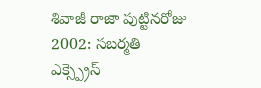శివాజీ రాజా పుట్టినరోజు
2002: సబర్మతి ఎక్స్ప్రెస్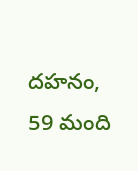దహనం, 59 మంది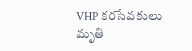VHP కరసేవకులు మృతి